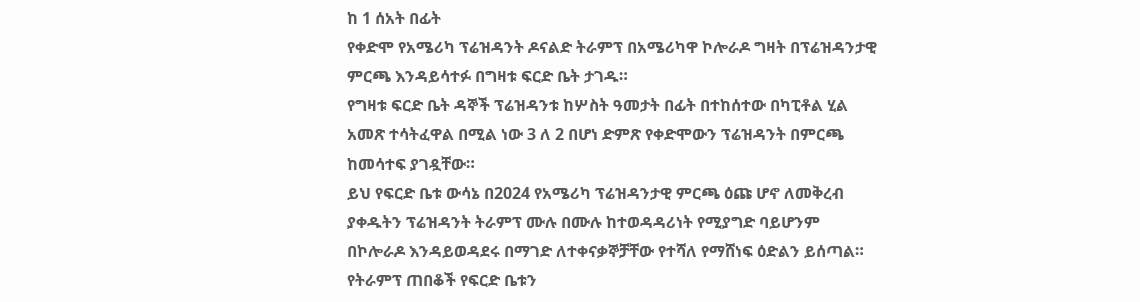ከ 1 ሰአት በፊት
የቀድሞ የአሜሪካ ፕሬዝዳንት ዶናልድ ትራምፕ በአሜሪካዋ ኮሎራዶ ግዛት በፕሬዝዳንታዊ ምርጫ እንዳይሳተፉ በግዛቱ ፍርድ ቤት ታገዱ።
የግዛቱ ፍርድ ቤት ዳኞች ፕሬዝዳንቱ ከሦስት ዓመታት በፊት በተከሰተው በካፒቶል ሂል አመጽ ተሳትፈዋል በሚል ነው 3 ለ 2 በሆነ ድምጽ የቀድሞውን ፕሬዝዳንት በምርጫ ከመሳተፍ ያገዷቸው።
ይህ የፍርድ ቤቱ ውሳኔ በ2024 የአሜሪካ ፕሬዝዳንታዊ ምርጫ ዕጩ ሆኖ ለመቅረብ ያቀዱትን ፕሬዝዳንት ትራምፕ ሙሉ በሙሉ ከተወዳዳሪነት የሚያግድ ባይሆንም በኮሎራዶ እንዳይወዳደሩ በማገድ ለተቀናቃኞቻቸው የተሻለ የማሸነፍ ዕድልን ይሰጣል።
የትራምፕ ጠበቆች የፍርድ ቤቱን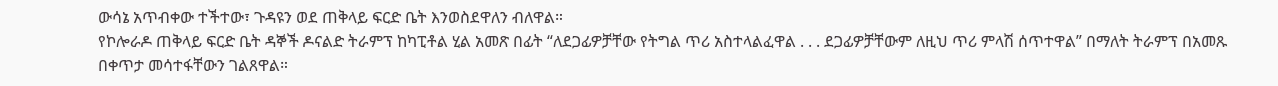ውሳኔ አጥብቀው ተችተው፣ ጉዳዩን ወደ ጠቅላይ ፍርድ ቤት እንወስደዋለን ብለዋል።
የኮሎራዶ ጠቅላይ ፍርድ ቤት ዳኞች ዶናልድ ትራምፕ ከካፒቶል ሂል አመጽ በፊት “ለደጋፊዎቻቸው የትግል ጥሪ አስተላልፈዋል . . . ደጋፊዎቻቸውም ለዚህ ጥሪ ምላሽ ሰጥተዋል” በማለት ትራምፕ በአመጹ በቀጥታ መሳተፋቸውን ገልጸዋል።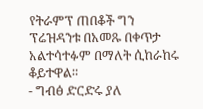የትራምፕ ጠበቆች ግን ፕሬዝዳንቱ በአመጹ በቀጥታ አልተሳተፉም በማለት ሲከራከሩ ቆይተዋል።
- ግብፅ ድርድሩ ያለ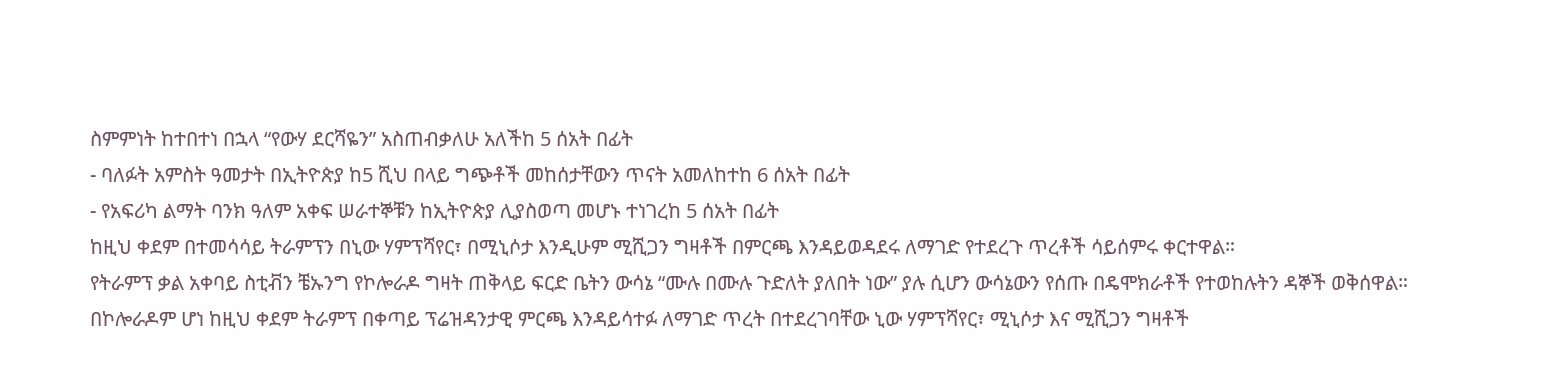ስምምነት ከተበተነ በኋላ “የውሃ ደርሻዬን” አስጠብቃለሁ አለችከ 5 ሰአት በፊት
- ባለፉት አምስት ዓመታት በኢትዮጵያ ከ5 ሺህ በላይ ግጭቶች መከሰታቸውን ጥናት አመለከተከ 6 ሰአት በፊት
- የአፍሪካ ልማት ባንክ ዓለም አቀፍ ሠራተኞቹን ከኢትዮጵያ ሊያስወጣ መሆኑ ተነገረከ 5 ሰአት በፊት
ከዚህ ቀደም በተመሳሳይ ትራምፕን በኒው ሃምፕሻየር፣ በሚኒሶታ እንዲሁም ሚሺጋን ግዛቶች በምርጫ እንዳይወዳደሩ ለማገድ የተደረጉ ጥረቶች ሳይሰምሩ ቀርተዋል።
የትራምፕ ቃል አቀባይ ስቲቭን ቼኡንግ የኮሎራዶ ግዛት ጠቅላይ ፍርድ ቤትን ውሳኔ “ሙሉ በሙሉ ጉድለት ያለበት ነው” ያሉ ሲሆን ውሳኔውን የሰጡ በዴሞክራቶች የተወከሉትን ዳኞች ወቅሰዋል።
በኮሎራዶም ሆነ ከዚህ ቀደም ትራምፕ በቀጣይ ፕሬዝዳንታዊ ምርጫ እንዳይሳተፉ ለማገድ ጥረት በተደረገባቸው ኒው ሃምፕሻየር፣ ሚኒሶታ እና ሚሺጋን ግዛቶች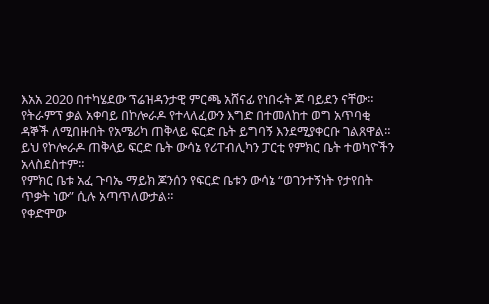እአአ 2020 በተካሄደው ፕሬዝዳንታዊ ምርጫ አሸናፊ የነበሩት ጆ ባይደን ናቸው።
የትራምፕ ቃል አቀባይ በኮሎራዶ የተላለፈውን እግድ በተመለከተ ወግ አጥባቂ ዳኞች ለሚበዙበት የአሜሪካ ጠቅላይ ፍርድ ቤት ይግባኝ እንደሚያቀርቡ ገልጸዋል።
ይህ የኮሎራዶ ጠቅላይ ፍርድ ቤት ውሳኔ የሪፐብሊካን ፓርቲ የምክር ቤት ተወካዮችን አላስደስተም።
የምክር ቤቱ አፈ ጉባኤ ማይክ ጆንሰን የፍርድ ቤቱን ውሳኔ “ወገንተኝነት የታየበት ጥቃት ነው” ሲሉ አጣጥለውታል።
የቀድሞው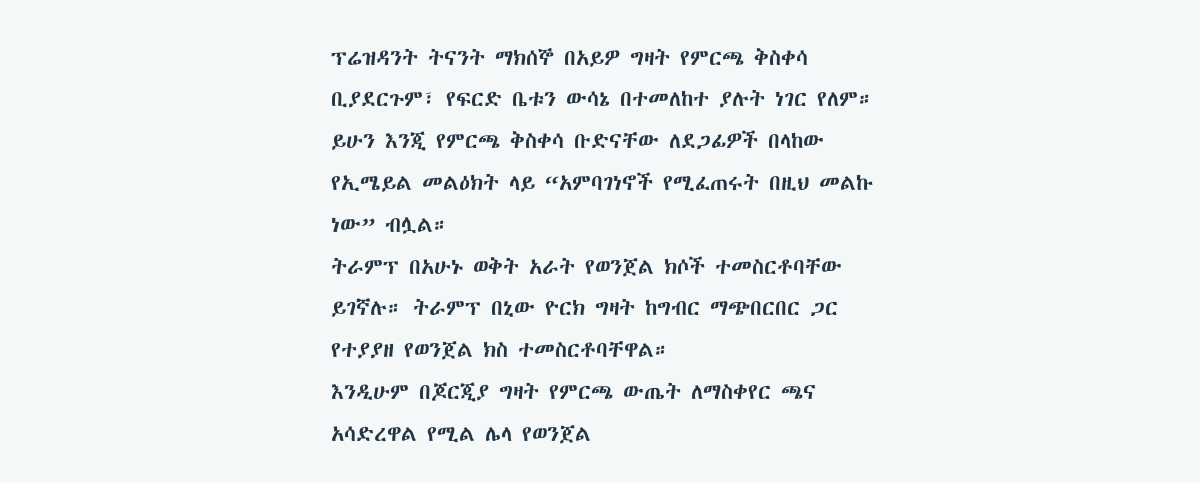ፕሬዝዳንት ትናንት ማክሰኞ በአይዎ ግዛት የምርጫ ቅስቀሳ ቢያደርጉም፣ የፍርድ ቤቱን ውሳኔ በተመለከተ ያሉት ነገር የለም።
ይሁን እንጂ የምርጫ ቅስቀሳ ቡድናቸው ለደጋፊዎች በላከው የኢሜይል መልዕክት ላይ “አምባገነኖች የሚፈጠሩት በዚህ መልኩ ነው” ብሏል።
ትራምፕ በአሁኑ ወቅት አራት የወንጀል ክሶች ተመስርቶባቸው ይገኛሉ። ትራምፕ በኒው ዮርክ ግዛት ከግብር ማጭበርበር ጋር የተያያዘ የወንጀል ክስ ተመስርቶባቸዋል።
እንዲሁም በጆርጂያ ግዛት የምርጫ ውጤት ለማስቀየር ጫና አሳድረዋል የሚል ሌላ የወንጀል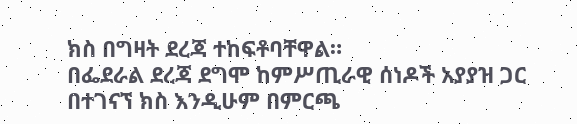ክስ በግዛት ደረጃ ተከፍቶባቸዋል።
በፌደራል ደረጃ ደግሞ ከምሥጢራዊ ሰነዶች አያያዝ ጋር በተገናኘ ክስ እንዲሁም በምርጫ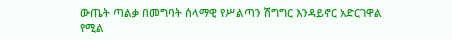ውጤት ጣልቃ በመግባት ሰላማዊ የሥልጣን ሽግግር እንዳይኖር አድርገዋል የሚል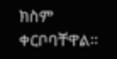ክስም ቀርቦባቸዋል።